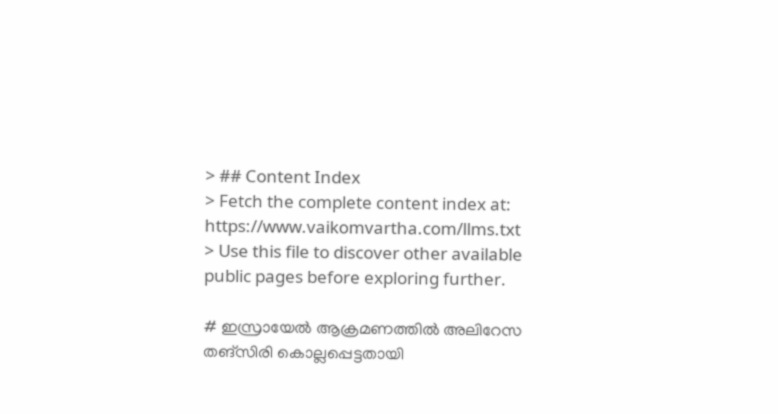> ## Content Index
> Fetch the complete content index at: https://www.vaikomvartha.com/llms.txt
> Use this file to discover other available public pages before exploring further.

# ഇസ്രായേൽ ആക്രമണത്തിൽ അലിറേസ തങ്‌സിരി കൊല്ലപ്പെട്ടതായി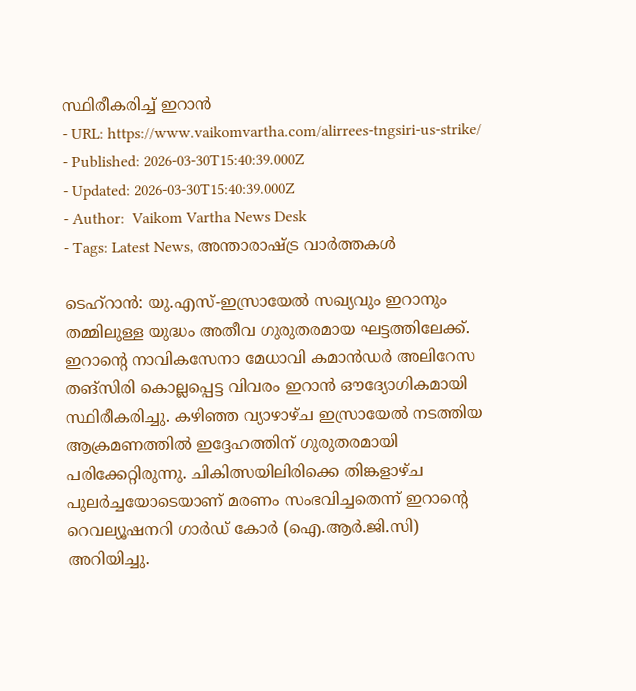സ്ഥിരീകരിച്ച് ഇറാൻ
- URL: https://www.vaikomvartha.com/alirrees-tngsiri-us-strike/
- Published: 2026-03-30T15:40:39.000Z
- Updated: 2026-03-30T15:40:39.000Z
- Author:  Vaikom Vartha News Desk
- Tags: Latest News, അന്താരാഷ്ട്ര വാര്‍ത്തകൾ

ടെഹ്റാൻ: യു.എസ്-ഇസ്രായേൽ സഖ്യവും ഇറാനും തമ്മിലുള്ള യുദ്ധം അതീവ ഗുരുതരമായ ഘട്ടത്തിലേക്ക്. ഇറാന്റെ നാവികസേനാ മേധാവി കമാൻഡർ അലിറേസ തങ്‌സിരി കൊല്ലപ്പെട്ട വിവരം ഇറാൻ ഔദ്യോഗികമായി സ്ഥിരീകരിച്ചു. കഴിഞ്ഞ വ്യാഴാഴ്ച ഇസ്രായേൽ നടത്തിയ ആക്രമണത്തിൽ ഇദ്ദേഹത്തിന് ഗുരുതരമായി പരിക്കേറ്റിരുന്നു. ചികിത്സയിലിരിക്കെ തിങ്കളാഴ്ച പുലർച്ചയോടെയാണ് മരണം സംഭവിച്ചതെന്ന് ഇറാന്റെ റെവല്യൂഷനറി ഗാർഡ് കോർ (ഐ.ആർ.ജി.സി) അറിയിച്ചു.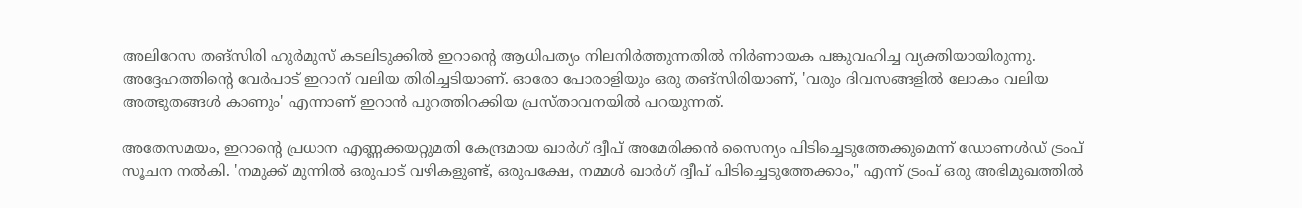അലിറേസ തങ്‌സിരി ഹുർമുസ് കടലിടുക്കിൽ ഇറാന്റെ ആധിപത്യം നിലനിർത്തുന്നതിൽ നിർണായക പങ്കുവഹിച്ച വ്യക്തിയായിരുന്നു. അദ്ദേഹത്തിന്റെ വേർപാട് ഇറാന് വലിയ തിരിച്ചടിയാണ്. ഓരോ പോരാളിയും ഒരു തങ്‌സിരിയാണ്, 'വരും ദിവസങ്ങളിൽ ലോകം വലിയ അത്ഭുതങ്ങൾ കാണും' എന്നാണ് ഇറാൻ പുറത്തിറക്കിയ പ്രസ്താവനയിൽ പറയുന്നത്.

അതേസമയം, ഇറാന്റെ പ്രധാന എണ്ണക്കയറ്റുമതി കേന്ദ്രമായ ഖാർഗ് ദ്വീപ് അമേരിക്കൻ സൈന്യം പിടിച്ചെടുത്തേക്കുമെന്ന് ഡോണൾഡ് ട്രംപ് സൂചന നൽകി. 'നമുക്ക് മുന്നിൽ ഒരുപാട് വഴികളുണ്ട്, ഒരുപക്ഷേ, നമ്മൾ ഖാർഗ് ദ്വീപ് പിടിച്ചെടുത്തേക്കാം," എന്ന് ട്രംപ് ഒരു അഭിമുഖത്തിൽ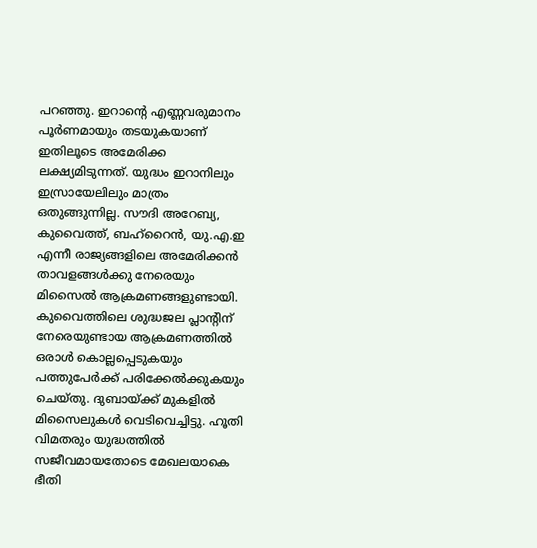പറഞ്ഞു. ഇറാന്റെ എണ്ണവരുമാനം പൂർണമായും തടയുകയാണ് ഇതിലൂടെ അമേരിക്ക ലക്ഷ്യമിടുന്നത്. യുദ്ധം ഇറാനിലും ഇസ്രായേലിലും മാത്രം ഒതുങ്ങുന്നില്ല. സൗദി അറേബ്യ, കുവൈത്ത്, ബഹ്‌റൈൻ, യു.എ.ഇ എന്നീ രാജ്യങ്ങളിലെ അമേരിക്കൻ താവളങ്ങൾക്കു നേരെയും മിസൈൽ ആക്രമണങ്ങളുണ്ടായി. കുവൈത്തിലെ ശുദ്ധജല പ്ലാന്റിന് നേരെയുണ്ടായ ആക്രമണത്തിൽ ഒരാൾ കൊല്ലപ്പെടുകയും പത്തുപേർക്ക് പരിക്കേൽക്കുകയും ചെയ്തു. ദുബായ്ക്ക് മുകളിൽ മിസൈലുകൾ വെടിവെച്ചിട്ടു. ഹൂതി വിമതരും യുദ്ധത്തിൽ സജീവമായതോടെ മേഖലയാകെ ഭീതി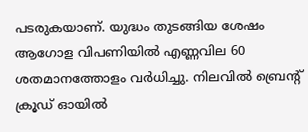പടരുകയാണ്. യുദ്ധം തുടങ്ങിയ ശേഷം ആഗോള വിപണിയിൽ എണ്ണവില 60 ശതമാനത്തോളം വർധിച്ചു. നിലവിൽ ബ്രെന്റ് ക്രൂഡ് ഓയിൽ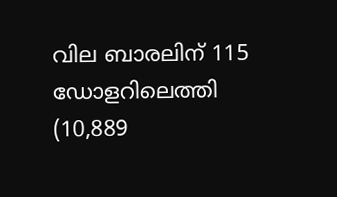വില ബാരലിന് 115 ഡോളറിലെത്തി (10,889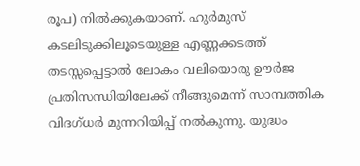രൂപ) നിൽക്കുകയാണ്. ഹുർമുസ് കടലിടുക്കിലൂടെയുള്ള എണ്ണക്കടത്ത് തടസ്സപ്പെട്ടാൽ ലോകം വലിയൊരു ഊർജ പ്രതിസന്ധിയിലേക്ക് നീങ്ങുമെന്ന് സാമ്പത്തിക വിദഗ്ധർ മുന്നറിയിപ്പ് നൽകുന്നു. യുദ്ധം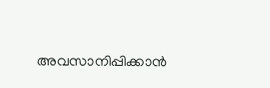അവസാനിപ്പിക്കാൻ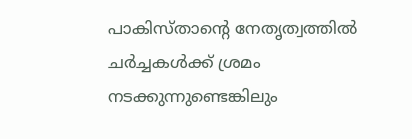പാകിസ്താന്റെ നേതൃത്വത്തിൽ ചർച്ചകൾക്ക് ശ്രമം നടക്കുന്നുണ്ടെങ്കിലും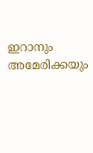ഇറാനും അമേരിക്കയും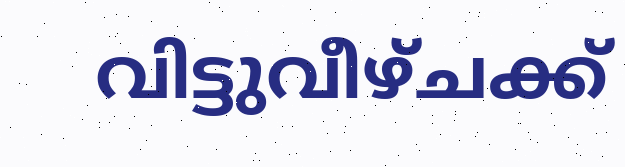വിട്ടുവീഴ്ചക്ക്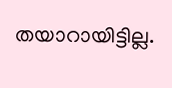തയാറായിട്ടില്ല.